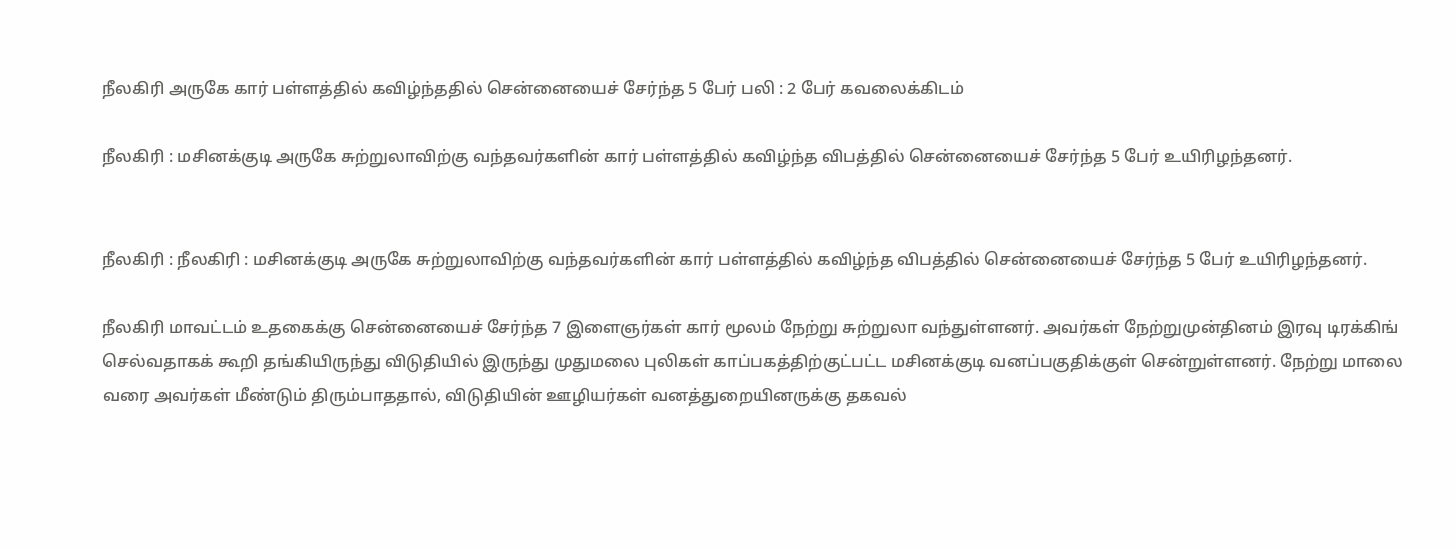நீலகிரி அருகே கார் பள்ளத்தில் கவிழ்ந்ததில் சென்னையைச் சேர்ந்த 5 பேர் பலி : 2 பேர் கவலைக்கிடம்

நீலகிரி : மசினக்குடி அருகே சுற்றுலாவிற்கு வந்தவர்களின் கார் பள்ளத்தில் கவிழ்ந்த விபத்தில் சென்னையைச் சேர்ந்த 5 பேர் உயிரிழந்தனர்.


நீலகிரி : நீலகிரி : மசினக்குடி அருகே சுற்றுலாவிற்கு வந்தவர்களின் கார் பள்ளத்தில் கவிழ்ந்த விபத்தில் சென்னையைச் சேர்ந்த 5 பேர் உயிரிழந்தனர்.

நீலகிரி மாவட்டம் உதகைக்கு சென்னையைச் சேர்ந்த 7 இளைஞர்கள் கார் மூலம் நேற்று சுற்றுலா வந்துள்ளனர். அவர்கள் நேற்றுமுன்தினம் இரவு டிரக்கிங் செல்வதாகக் கூறி தங்கியிருந்து விடுதியில் இருந்து முதுமலை புலிகள் காப்பகத்திற்குட்பட்ட மசினக்குடி வனப்பகுதிக்குள் சென்றுள்ளனர். நேற்று மாலை வரை அவர்கள் மீண்டும் திரும்பாததால், விடுதியின் ஊழியர்கள் வனத்துறையினருக்கு தகவல்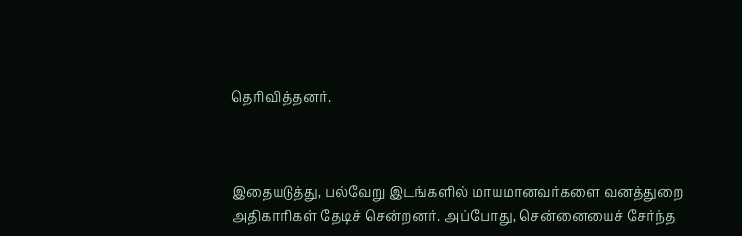தெரிவித்தனர்.



இதையடுத்து, பல்வேறு இடங்களில் மாயமானவர்களை வனத்துறை அதிகாரிகள் தேடிச் சென்றனர். அப்போது, சென்னையைச் சேர்ந்த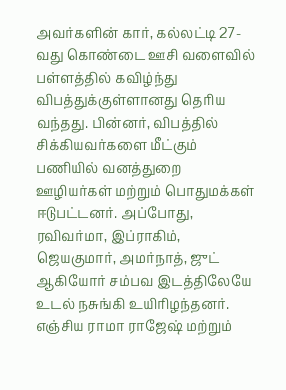அவர்களின் கார், கல்லட்டி 27-வது கொண்டை ஊசி வளைவில் பள்ளத்தில் கவிழ்ந்து விபத்துக்குள்ளானது தெரிய வந்தது. பின்னர், விபத்தில் சிக்கியவர்களை மீட்கும் பணியில் வனத்துறை ஊழியர்கள் மற்றும் பொதுமக்கள் ஈடுபட்டனர். அப்போது, ரவிவர்மா, இப்ராகிம், ஜெயகுமார், அமர்நாத், ஜுட் ஆகியோர் சம்பவ இடத்திலேயே உடல் நசுங்கி உயிரிழந்தனர். எஞ்சிய ராமா ராஜேஷ் மற்றும்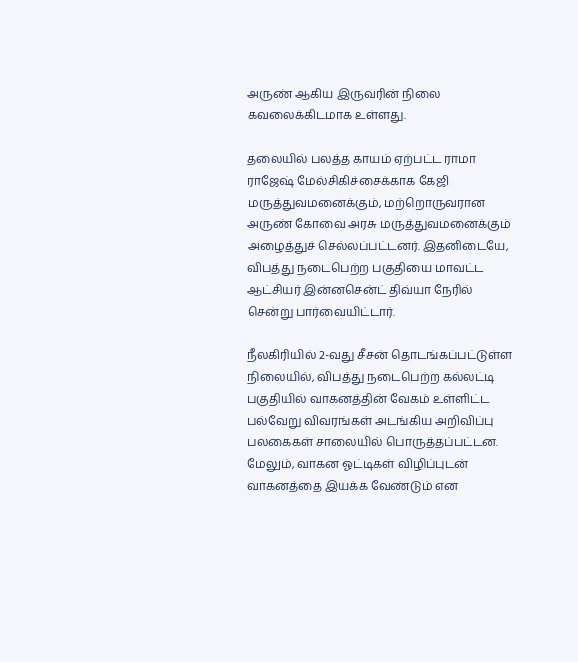அருண் ஆகிய இருவரின் நிலை கவலைக்கிடமாக உள்ளது.

தலையில் பலத்த காயம் ஏற்பட்ட ராமா ராஜேஷ் மேல்சிகிச்சைக்காக கேஜி மருத்துவமனைக்கும், மற்றொருவரான அருண் கோவை அரசு மருத்துவமனைக்கும் அழைத்துச் செல்லப்பட்டனர். இதனிடையே, விபத்து நடைபெற்ற பகுதியை மாவட்ட ஆட்சியர் இன்னசென்ட் திவ்யா நேரில் சென்று பார்வையிட்டார்.

நீலகிரியில் 2-வது சீசன் தொடங்கப்பட்டுள்ள நிலையில், விபத்து நடைபெற்ற கல்லட்டி பகுதியில் வாகனத்தின் வேகம் உள்ளிட்ட பல்வேறு விவரங்கள் அடங்கிய அறிவிப்பு பலகைகள் சாலையில் பொருத்தப்பட்டன. மேலும், வாகன ஓட்டிகள் விழிப்புடன் வாகனத்தை இயக்க வேண்டும் என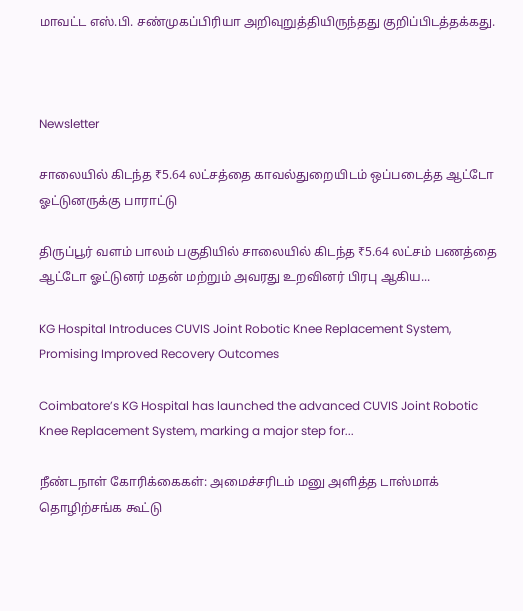மாவட்ட எஸ்.பி. சண்முகப்பிரியா அறிவுறுத்தியிருந்தது குறிப்பிடத்தக்கது.



Newsletter

சாலையில் கிடந்த ₹5.64 லட்சத்தை காவல்துறையிடம் ஒப்படைத்த ஆட்டோ ஓட்டுனருக்கு பாராட்டு

திருப்பூர் வளம் பாலம் பகுதியில் சாலையில் கிடந்த ₹5.64 லட்சம் பணத்தை ஆட்டோ ஓட்டுனர் மதன் மற்றும் அவரது உறவினர் பிரபு ஆகிய...

KG Hospital Introduces CUVIS Joint Robotic Knee Replacement System, Promising Improved Recovery Outcomes

Coimbatore’s KG Hospital has launched the advanced CUVIS Joint Robotic Knee Replacement System, marking a major step for...

நீண்டநாள் கோரிக்கைகள்: அமைச்சரிடம் மனு அளித்த டாஸ்மாக் தொழிற்சங்க கூட்டு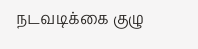நடவடிக்கை குழு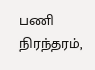பணி நிரந்தரம்,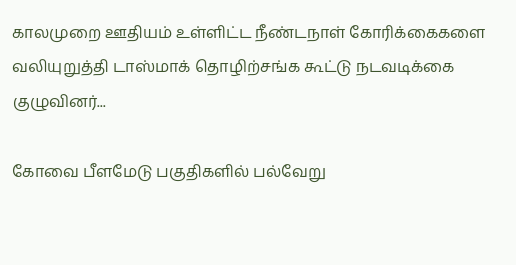காலமுறை ஊதியம் உள்ளிட்ட நீண்டநாள் கோரிக்கைகளை வலியுறுத்தி டாஸ்மாக் தொழிற்சங்க கூட்டு நடவடிக்கை குழுவினர்...

கோவை பீளமேடு பகுதிகளில் பல்வேறு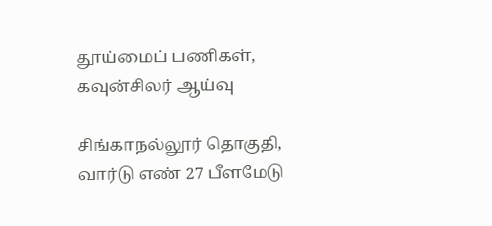தூய்மைப் பணிகள், கவுன்சிலர் ஆய்வு

சிங்காநல்லூர் தொகுதி, வார்டு எண் 27 பீளமேடு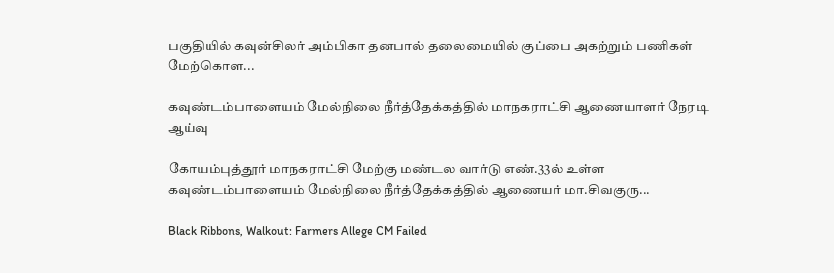பகுதியில் கவுன்சிலர் அம்பிகா தனபால் தலைமையில் குப்பை அகற்றும் பணிகள் மேற்கொள...

கவுண்டம்பாளையம் மேல்நிலை நீர்த்தேக்கத்தில் மாநகராட்சி ஆணையாளர் நேரடி ஆய்வு

கோயம்புத்தூர் மாநகராட்சி மேற்கு மண்டல வார்டு எண்.33ல் உள்ள கவுண்டம்பாளையம் மேல்நிலை நீர்த்தேக்கத்தில் ஆணையர் மா.சிவகுரு...

Black Ribbons, Walkout: Farmers Allege CM Failed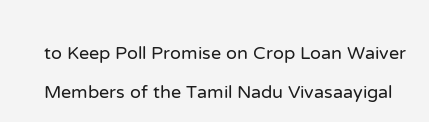to Keep Poll Promise on Crop Loan Waiver

Members of the Tamil Nadu Vivasaayigal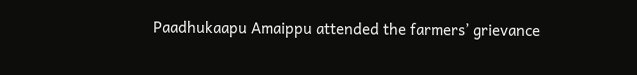Paadhukaapu Amaippu attended the farmers’ grievance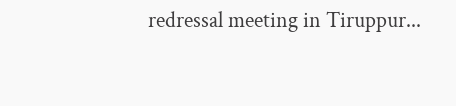redressal meeting in Tiruppur...